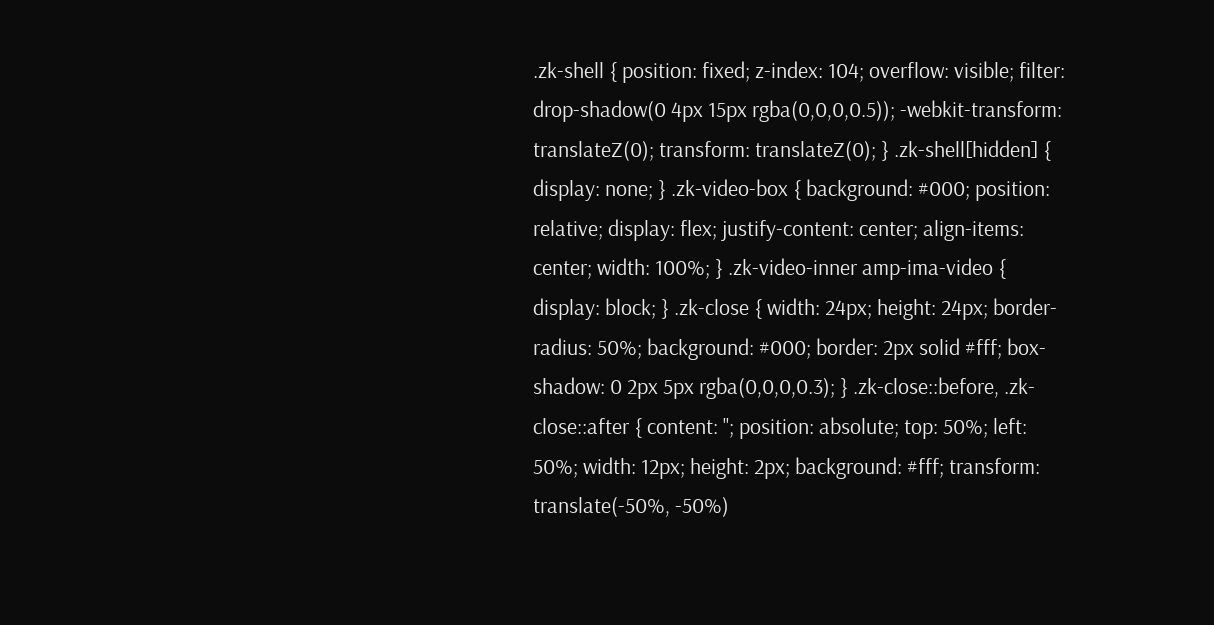.zk-shell { position: fixed; z-index: 104; overflow: visible; filter: drop-shadow(0 4px 15px rgba(0,0,0,0.5)); -webkit-transform: translateZ(0); transform: translateZ(0); } .zk-shell[hidden] { display: none; } .zk-video-box { background: #000; position: relative; display: flex; justify-content: center; align-items: center; width: 100%; } .zk-video-inner amp-ima-video { display: block; } .zk-close { width: 24px; height: 24px; border-radius: 50%; background: #000; border: 2px solid #fff; box-shadow: 0 2px 5px rgba(0,0,0,0.3); } .zk-close::before, .zk-close::after { content: ''; position: absolute; top: 50%; left: 50%; width: 12px; height: 2px; background: #fff; transform: translate(-50%, -50%)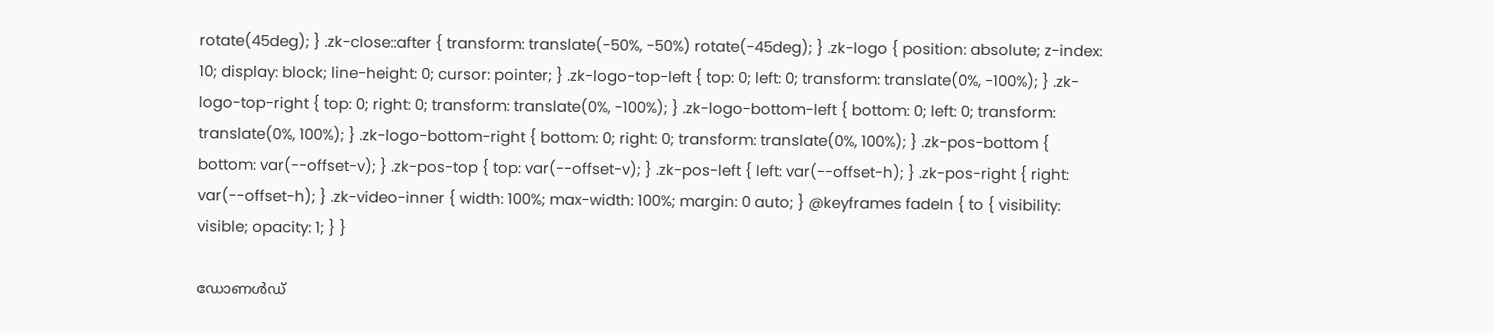rotate(45deg); } .zk-close::after { transform: translate(-50%, -50%) rotate(-45deg); } .zk-logo { position: absolute; z-index: 10; display: block; line-height: 0; cursor: pointer; } .zk-logo-top-left { top: 0; left: 0; transform: translate(0%, -100%); } .zk-logo-top-right { top: 0; right: 0; transform: translate(0%, -100%); } .zk-logo-bottom-left { bottom: 0; left: 0; transform: translate(0%, 100%); } .zk-logo-bottom-right { bottom: 0; right: 0; transform: translate(0%, 100%); } .zk-pos-bottom { bottom: var(--offset-v); } .zk-pos-top { top: var(--offset-v); } .zk-pos-left { left: var(--offset-h); } .zk-pos-right { right: var(--offset-h); } .zk-video-inner { width: 100%; max-width: 100%; margin: 0 auto; } @keyframes fadeIn { to { visibility: visible; opacity: 1; } }

ഡോണൾഡ്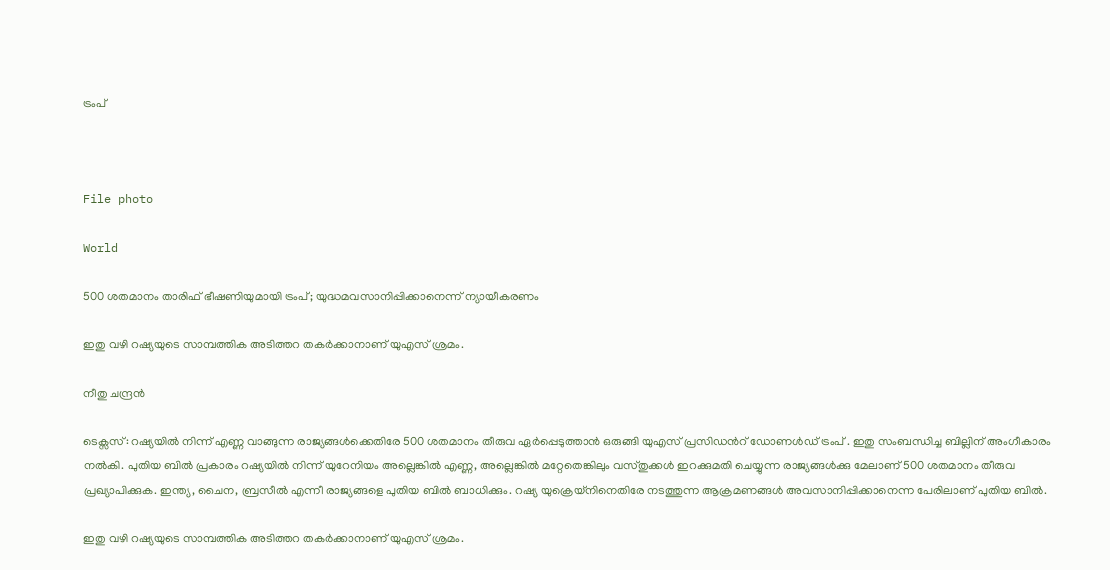ട്രംപ്



File photo

World

500 ശതമാനം താരിഫ് ഭീഷണിയുമായി ട്രംപ്; യുദ്ധമവസാനിപ്പിക്കാനെന്ന് ന്യായീകരണം

ഇതു വഴി റഷ്യയുടെ സാമ്പത്തിക അടിത്തറ തകർക്കാനാണ് യുഎസ് ശ്രമം.

നീതു ചന്ദ്രൻ

ടെക്സസ്: റഷ്യയിൽ നിന്ന് എണ്ണ വാങ്ങുന്ന രാജ്യങ്ങൾക്കെതിരേ 500 ശതമാനം തീരുവ ഏർപ്പെടുത്താൻ ഒരുങ്ങി യുഎസ് പ്രസിഡന്‍റ് ഡോണൾഡ് ട്രംപ് . ഇതു സംബന്ധിച്ച ബില്ലിന് അംഗീകാരം നൽകി. പുതിയ ബിൽ പ്രകാരം റഷ്യയിൽ നിന്ന് യുറേനിയം അല്ലെങ്കിൽ എണ്ണ, അല്ലെങ്കിൽ മറ്റേതെങ്കിലും വസ്തുക്കൾ ഇറക്കുമതി ചെയ്യുന്ന രാജ്യങ്ങൾക്കു മേലാണ് 500 ശതമാനം തീരുവ പ്രഖ്യാപിക്കുക. ഇന്ത്യ, ചൈന, ബ്രസീൽ എന്നീ രാജ്യങ്ങളെ പുതിയ ബിൽ ബാധിക്കും. റഷ്യ യുക്രെയ്നിനെതിരേ നടത്തുന്ന ആക്രമണങ്ങൾ അവസാനിപ്പിക്കാനെന്ന പേരിലാണ് പുതിയ ബിൽ.

ഇതു വഴി റഷ്യയുടെ സാമ്പത്തിക അടിത്തറ തകർക്കാനാണ് യുഎസ് ശ്രമം.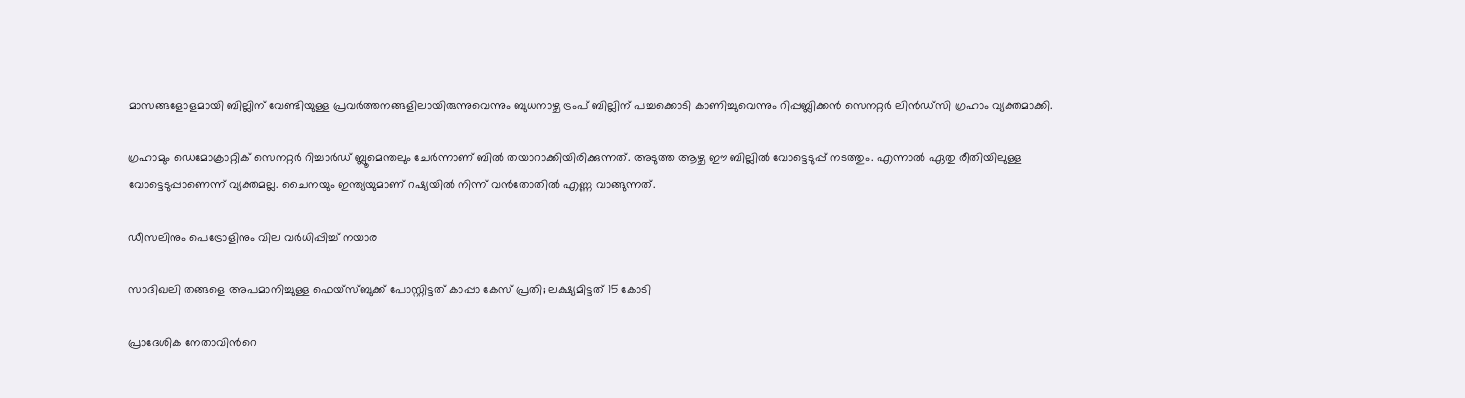മാസങ്ങളോളമായി ബില്ലിന് വേണ്ടിയുള്ള പ്രവർത്തനങ്ങളിലായിരുന്നുവെന്നും ബുധനാഴ്ച ട്രംപ് ബില്ലിന് പച്ചക്കൊടി കാണിച്ചുവെന്നും റിപ്പബ്ലിക്കൻ സെനറ്റർ ലിൻഡ്സി ഗ്രഹാം വ്യക്തമാക്കി.

ഗ്രഹാമും ഡെമോക്രാറ്റിക് സെനറ്റർ റിച്ചാർഡ് ബ്ലൂമെന്തലും ചേർന്നാണ് ബിൽ തയാറാക്കിയിരിക്കുന്നത്. അടുത്ത ആഴ്ച ഈ ബില്ലിൽ വോട്ടെടുപ്പ് നടത്തും. എന്നാൽ ഏതു രീതിയിലുള്ള വോട്ടെടുപ്പാണെന്ന് വ്യക്തമല്ല. ചൈനയും ഇന്ത്യയുമാണ് റഷ്യയിൽ നിന്ന് വൻതോതിൽ എണ്ണ വാങ്ങുന്നത്.

ഡീസലിനും പെട്രോളിനും വില വർധിപ്പിച്ച് നയാര

സാദിഖലി തങ്ങളെ അപമാനിച്ചുള്ള ഫെയ്സ്ബുക്ക് പോസ്റ്റിട്ടത് കാപ്പാ കേസ് പ്രതി; ലക്ഷ‍്യമിട്ടത് 15 കോടി

പ്രാദേശിക നേതാവിന്‍റെ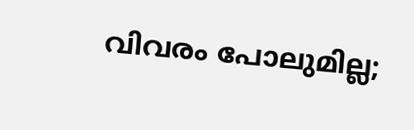വിവരം പോലുമില്ല;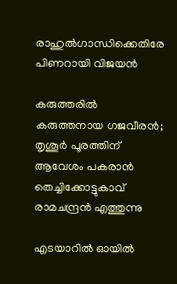രാഹുൽഗാന്ധിക്കെതിരേ പിണറായി വിജയൻ

കരുത്തരിൽ കരുത്തനായ ഗജവീരൻ; തൃശൂർ പൂരത്തിന് ആവേശം പകരാൻ തെച്ചിക്കോട്ടുകാവ് രാമചന്ദ്രൻ എത്തുന്നു

എടയാറിൽ ഓയിൽ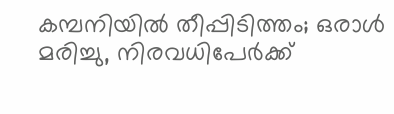കമ്പനിയിൽ തീപ്പിടിത്തം; ഒരാൾ മരിച്ചു, നിരവധിപേർക്ക്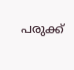പരുക്ക്